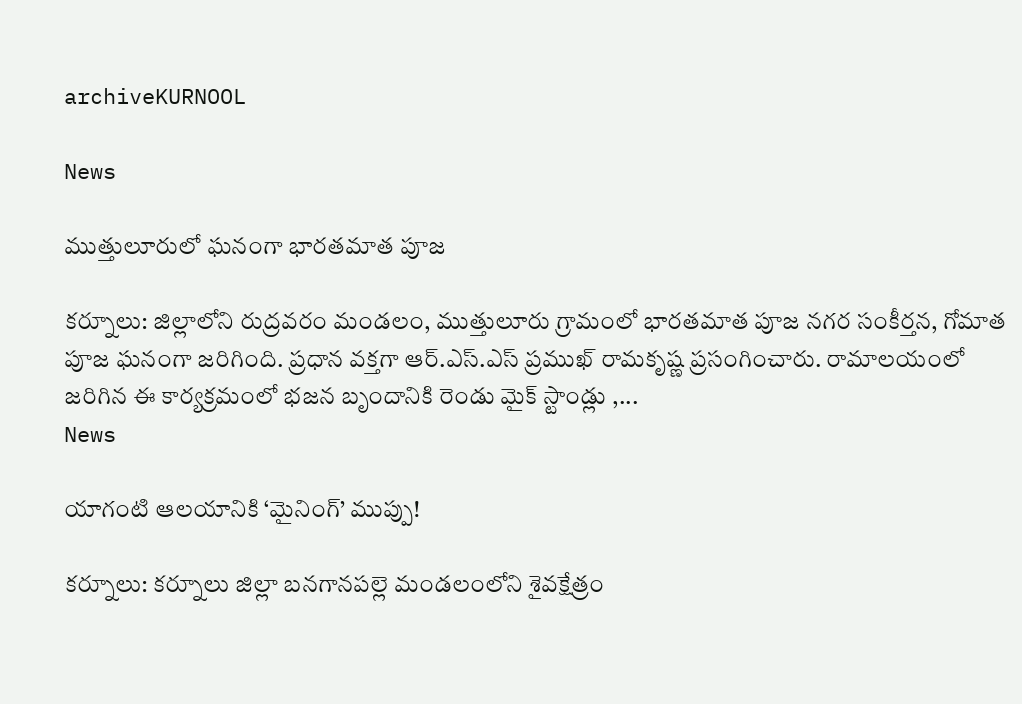archiveKURNOOL

News

ముత్తులూరులో ఘ‌నంగా భారతమాత పూజ‌

క‌ర్నూలు: జిల్లాలోని రుద్రవరం మండలం, ముత్తులూరు గ్రామంలో భారతమాత పూజ నగర సంకీర్తన, గోమాత పూజ ఘ‌నంగా జ‌రిగింది. ప్రధాన వక్తగా ఆర్.ఎస్‌.ఎస్ ప్రముఖ్‌ రామకృష్ణ ప్రసంగించారు. రామాలయంలో జరిగిన ఈ కార్యక్రమంలో భజన బృందానికి రెండు మైక్ స్టాండ్లు ,...
News

యాగంటి ఆలయానికి ‘మైనింగ్’ ముప్పు!

క‌ర్నూలు: కర్నూలు జిల్లా బనగానపల్లె మండలంలోని శైవక్షేత్రం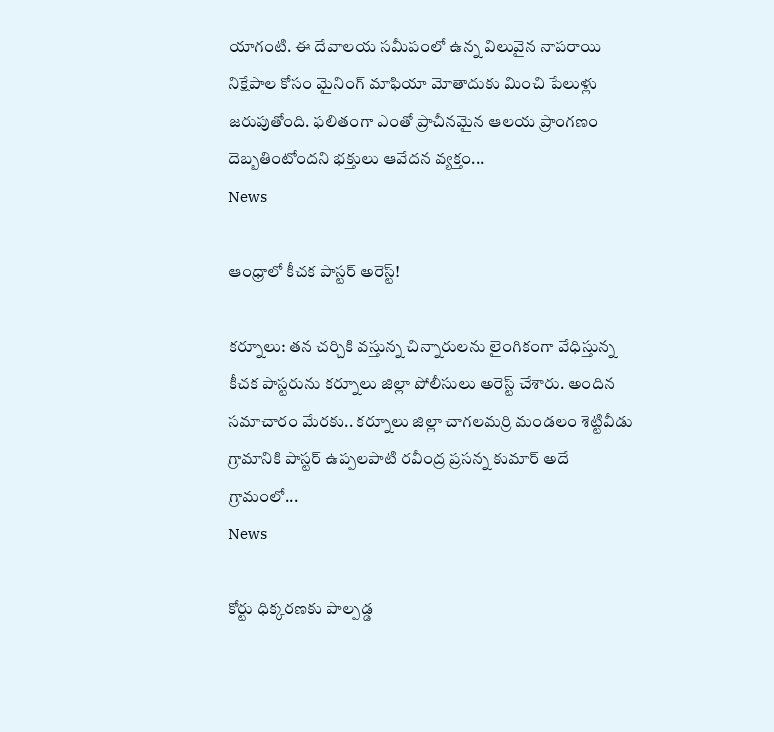యాగంటి. ఈ దేవాలయ సమీపంలో ఉన్న విలువైన నాపరాయి నిక్షేపాల కోసం మైనింగ్ మాఫియా మోతాదుకు మించి పేలుళ్లు జరుపుతోంది. ఫలితంగా ఎంతో ప్రాచీనమైన ఆలయ ప్రాంగణం దెబ్బతింటోందని భక్తులు ఆవేదన వ్యక్తం...
News

ఆంధ్రాలో కీచక పాస్టర్‌ అరెస్ట్‌!

కర్నూలు: తన చర్చికి వస్తున్న చిన్నారులను లైంగికంగా వేధిస్తున్న కీచక పాస్టరును కర్నూలు జిల్లా పోలీసులు అరెస్ట్‌ చేశారు. అందిన సమాచారం మేరకు.. కర్నూలు జిల్లా చాగలమర్రి మండలం శెట్టివీడు గ్రామానికి పాస్టర్‌ ఉప్పలపాటి రవీంద్ర ప్రసన్న కుమార్‌ అదే గ్రామంలో...
News

కోర్టు ధిక్కరణకు పాల్పడ్డ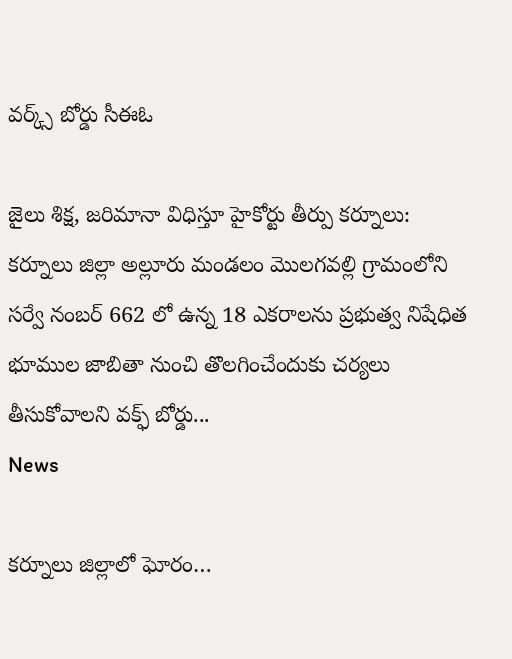వర్క్స్ బోర్డు సీఈఓ

జైలు శిక్ష, జరిమానా విధిస్తూ హైకోర్టు తీర్పు క‌ర్నూలు: కర్నూలు జిల్లా అల్లూరు మండలం మెులగవల్లి గ్రామంలోని సర్వే నంబర్ 662 లో ఉన్న 18 ఎకరాలను ప్రభుత్వ నిషేధిత భూముల జాబితా నుంచి తొలగించేందుకు చర్యలు తీసుకోవాలని వక్ఫ్ బోర్డు...
News

క‌ర్నూలు జిల్లాలో ఘోరం…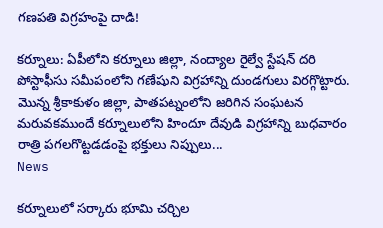గ‌ణ‌ప‌తి విగ్రహంపై దాడి!

క‌ర్నూలు: ఏపీలోని క‌ర్నూలు జిల్లా, నంద్యాల రైల్వే స్టేష‌న్ ద‌రి పోస్టాఫీసు స‌మీపంలోని గ‌ణేషుని విగ్ర‌హాన్ని దుండ‌గులు విర‌గ్గొట్టారు. మొన్న శ్రీ‌కాకుళం జిల్లా, పాత‌ప‌ట్నంలోని జ‌రిగిన సంఘ‌ట‌న మ‌రువ‌క‌ముందే క‌ర్నూలులోని హిందూ దేవుడి విగ్ర‌హాన్ని బుధ‌వారం రాత్రి ప‌గ‌ల‌గొట్ట‌డ‌డంపై భ‌క్తులు నిప్పులు...
News

క‌ర్నూలులో స‌ర్కారు భూమి చ‌ర్చిల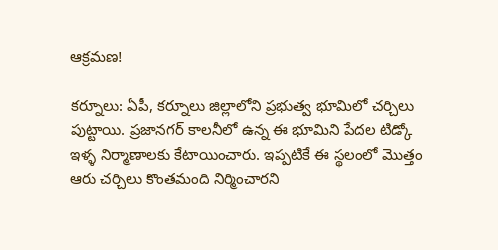ఆక్ర‌మ‌ణ‌!

కర్నూలు: ఏపీ, క‌ర్నూలు జిల్లాలోని ప్రభుత్వ భూమిలో చ‌ర్చిలు పుట్టాయి. ప్రజానగర్ కాలనీలో ఉన్న ఈ భూమిని పేద‌ల‌ టిడ్కో ఇళ్ళ నిర్మాణాల‌కు కేటాయించారు. ఇప్ప‌టికే ఈ స్థ‌లంలో మొత్తం ఆరు చ‌ర్చిలు కొంత‌మంది నిర్మించార‌ని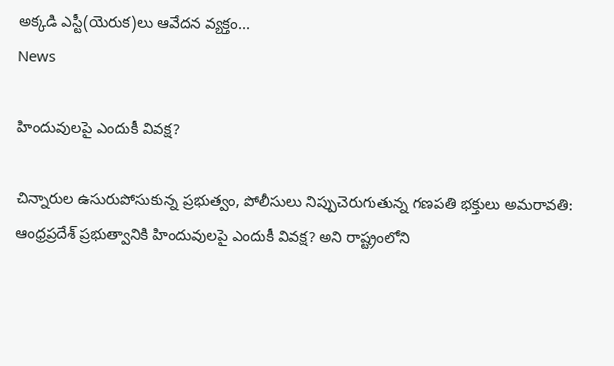అక్క‌డి ఎస్టీ(యెరుక‌)లు ఆవేద‌న వ్య‌క్తం...
News

హిందువులపై ఎందుకీ వివక్ష?

చిన్నారుల ఉసురుపోసుకున్న ప్రభుత్వం, పోలీసులు నిప్పుచెరుగుతున్న గణపతి భక్తులు అమరావతి: ఆంధ్రప్రదేశ్‌ ప్రభుత్వానికి హిందువులపై ఎందుకీ వివక్ష? అని రాష్ట్రంలోని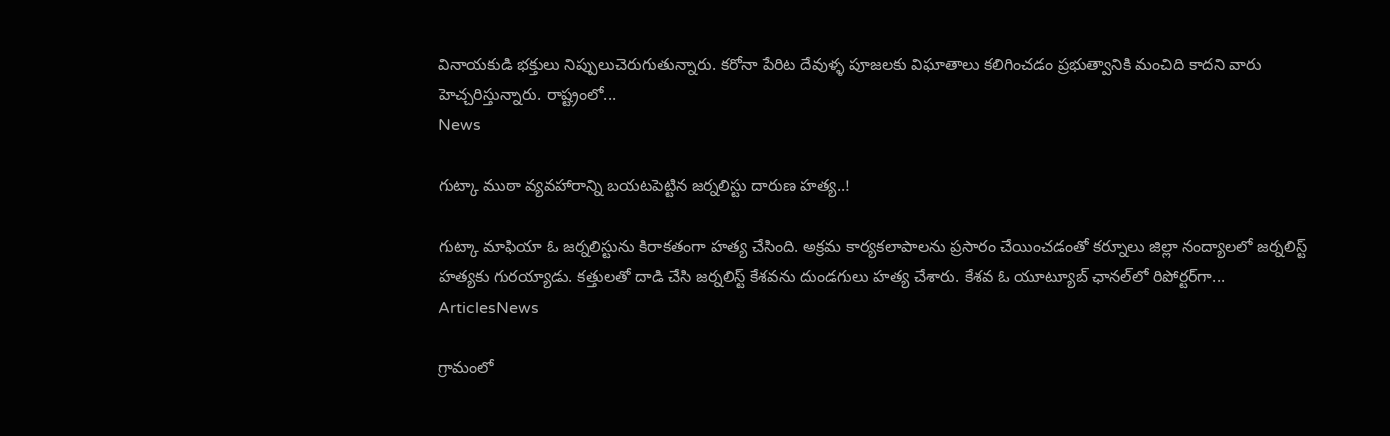వినాయకుడి భక్తులు నిప్పులుచెరుగుతున్నారు. కరోనా పేరిట దేవుళ్ళ పూజలకు విఘాతాలు కలిగించడం ప్రభుత్వానికి మంచిది కాదని వారు హెచ్చరిస్తున్నారు. రాష్ట్రంలో...
News

గుట్కా ముఠా వ్యవహారాన్ని బయటపెట్టిన జర్నలిస్టు దారుణ హత్య..!

గుట్కా మాఫియా ఓ జర్నలిస్టును కిరాకతంగా హత్య చేసింది. అక్రమ కార్యకలాపాలను ప్రసారం చేయించడంతో కర్నూలు జిల్లా నంద్యాలలో జర్నలిస్ట్ హత్యకు గురయ్యాడు. కత్తులతో దాడి చేసి జర్నలిస్ట్‌ కేశవను దుండగులు హత్య చేశారు. కేశవ ఓ యూట్యూబ్‌ ఛానల్‌లో రిపోర్టర్‌గా...
ArticlesNews

గ్రామంలో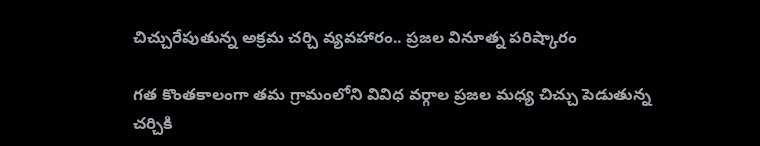చిచ్చురేపుతున్న అక్రమ చర్చి వ్యవహారం.. ప్రజల వినూత్న పరిష్కారం

గత కొంతకాలంగా తమ గ్రామంలోని వివిధ వర్గాల ప్రజల మధ్య చిచ్చు పెడుతున్న చర్చికి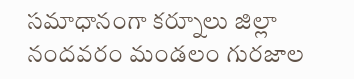సమాధానంగా కర్నూలు జిల్లా నందవరం మండలం గురజాల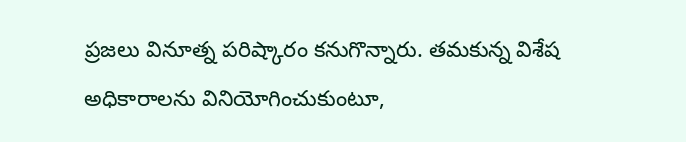ప్రజలు వినూత్న పరిష్కారం కనుగొన్నారు. తమకున్న విశేష అధికారాలను వినియోగించుకుంటూ,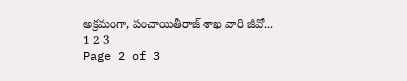అక్రమంగా, పంచాయితీరాజ్ శాఖ వారి జీవో...
1 2 3
Page 2 of 3